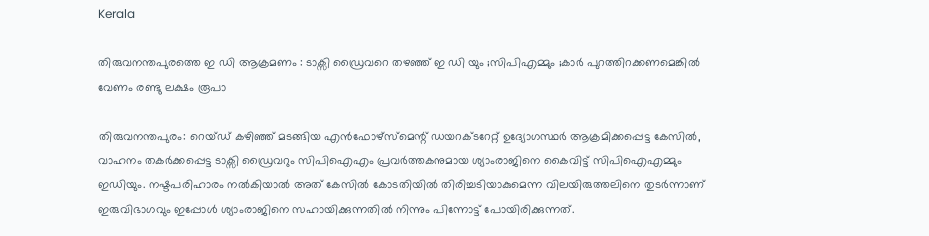Kerala

തിരുവനന്തപുരത്തെ ഇ ഡി ആക്രമണം : ടാക്സി ഡ്രൈവറെ തഴഞ്ഞ് ഇ ഡി യും ;സിപിഎമ്മും ;കാർ പുറത്തിറക്കണമെങ്കിൽ വേണം രണ്ടു ലക്ഷം രൂപാ

തിരുവനന്തപുരം: റെയ്ഡ് കഴിഞ്ഞ് മടങ്ങിയ എൻഫോഴ്സ്മെന്റ് ഡയറക്ടറേറ്റ് ഉദ്യോഗസ്ഥർ ആക്രമിക്കപ്പെട്ട കേസിൽ, വാഹനം തകർക്കപ്പെട്ട ടാക്സി ഡ്രൈവറും സിപിഐഎം പ്രവർത്തകനുമായ ശ്യാംരാജിനെ കൈവിട്ട് സിപിഐഎമ്മും ഇഡിയും. നഷ്ടപരിഹാരം നൽകിയാൽ അത് കേസിൽ കോടതിയിൽ തിരിച്ചടിയാകുമെന്ന വിലയിരുത്തലിനെ തുടർന്നാണ് ഇരുവിഭാഗവും ഇപ്പോൾ ശ്യാംരാജിനെ സഹായിക്കുന്നതിൽ നിന്നും പിന്നോട്ട് പോയിരിക്കുന്നത്.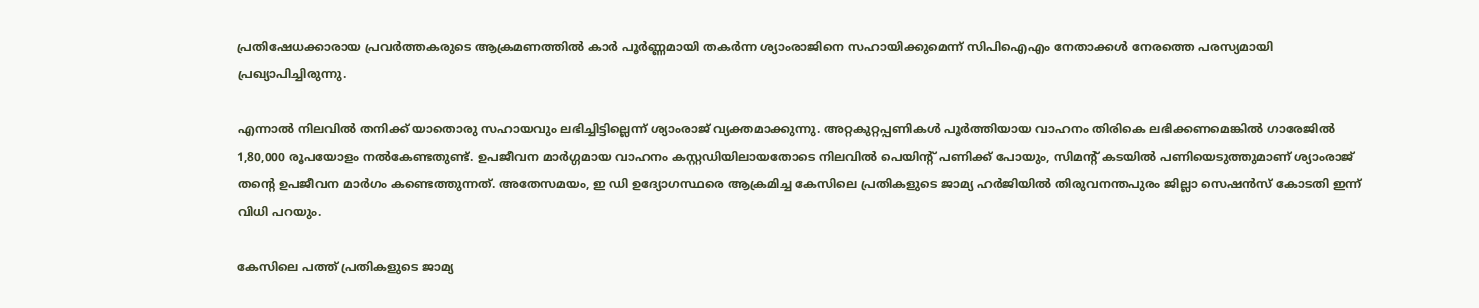പ്രതിഷേധക്കാരായ പ്രവർത്തകരുടെ ആക്രമണത്തിൽ കാർ പൂർണ്ണമായി തകർന്ന ശ്യാംരാജിനെ സഹായിക്കുമെന്ന് സിപിഐഎം നേതാക്കൾ നേരത്തെ പരസ്യമായി പ്രഖ്യാപിച്ചിരുന്നു.

എന്നാൽ നിലവിൽ തനിക്ക് യാതൊരു സഹായവും ലഭിച്ചിട്ടില്ലെന്ന് ശ്യാംരാജ് വ്യക്തമാക്കുന്നു. അറ്റകുറ്റപ്പണികൾ പൂർത്തിയായ വാഹനം തിരികെ ലഭിക്കണമെങ്കിൽ ഗാരേജിൽ 1,80,000 രൂപയോളം നൽകേണ്ടതുണ്ട്. ഉപജീവന മാർഗ്ഗമായ വാഹനം കസ്റ്റഡിയിലായതോടെ നിലവിൽ പെയിന്റ് പണിക്ക് പോയും, സിമന്റ് കടയിൽ പണിയെടുത്തുമാണ് ശ്യാംരാജ് തന്റെ ഉപജീവന മാർഗം കണ്ടെത്തുന്നത്. അതേസമയം, ഇ ഡി ഉദ്യോഗസ്ഥരെ ആക്രമിച്ച കേസിലെ പ്രതികളുടെ ജാമ്യ ഹർജിയിൽ തിരുവനന്തപുരം ജില്ലാ സെഷൻസ് കോടതി ഇന്ന് വിധി പറയും.

കേസിലെ പത്ത് പ്രതികളുടെ ജാമ്യ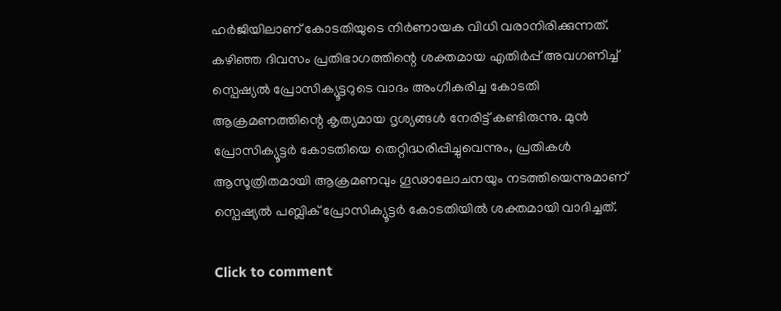ഹർജിയിലാണ് കോടതിയുടെ നിർണായക വിധി വരാനിരിക്കുന്നത്. കഴിഞ്ഞ ദിവസം പ്രതിഭാഗത്തിന്റെ ശക്തമായ എതിർപ്പ് അവഗണിച്ച് സ്പെഷ്യൽ പ്രോസിക്യൂട്ടറുടെ വാദം അംഗീകരിച്ച കോടതി ആക്രമണത്തിന്റെ കൃത്യമായ ദൃശ്യങ്ങൾ നേരിട്ട് കണ്ടിരുന്നു. മുൻ പ്രോസിക്യൂട്ടർ കോടതിയെ തെറ്റിദ്ധരിപ്പിച്ചുവെന്നും, പ്രതികൾ ആസൂത്രിതമായി ആക്രമണവും ഗൂഢാലോചനയും നടത്തിയെന്നുമാണ് സ്പെഷ്യൽ പബ്ലിക് പ്രോസിക്യൂട്ടർ കോടതിയിൽ ശക്തമായി വാദിച്ചത്.

Click to comment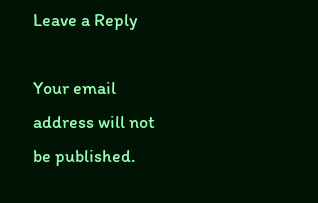Leave a Reply

Your email address will not be published.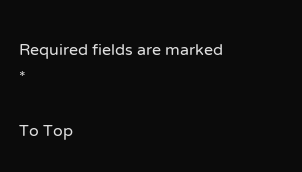Required fields are marked *

To Top